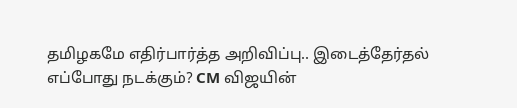தமிழகமே எதிர்பார்த்த அறிவிப்பு.. இடைத்தேர்தல் எப்போது நடக்கும்? CM விஜயின்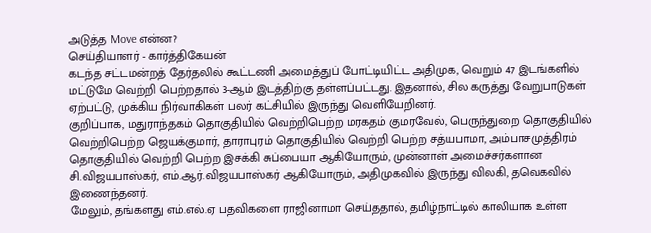அடுத்த Move என்ன?
செய்தியாளர் - கார்த்திகேயன்
கடந்த சட்டமன்றத் தேர்தலில் கூட்டணி அமைத்துப் போட்டியிட்ட அதிமுக, வெறும் 47 இடங்களில் மட்டுமே வெற்றி பெற்றதால் 3-ஆம் இடத்திற்கு தள்ளப்பட்டது. இதனால், சில கருத்து வேறுபாடுகள் ஏற்பட்டு, முக்கிய நிர்வாகிகள் பலர் கட்சியில் இருந்து வெளியேறினர்.
குறிப்பாக, மதுராந்தகம் தொகுதியில் வெற்றிபெற்ற மரகதம் குமரவேல், பெருந்துறை தொகுதியில் வெற்றிபெற்ற ஜெயக்குமார், தாராபுரம் தொகுதியில் வெற்றி பெற்ற சத்யபாமா, அம்பாசமுத்திரம் தொகுதியில் வெற்றி பெற்ற இசக்கி சுப்பையா ஆகியோரும், முன்னாள் அமைச்சர்களான சி.விஜயபாஸ்கர், எம்.ஆர்.விஜயபாஸ்கர் ஆகியோரும், அதிமுகவில் இருந்து விலகி, தவெகவில் இணைந்தனர்.
மேலும், தங்களது எம்.எல்.ஏ பதவிகளை ராஜினாமா செய்ததால், தமிழ்நாட்டில் காலியாக உள்ள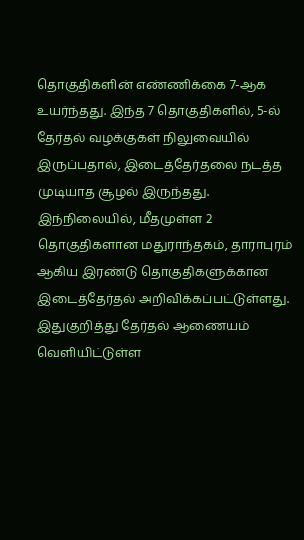தொகுதிகளின் எண்ணிக்கை 7-ஆக உயர்ந்தது. இந்த 7 தொகுதிகளில், 5-ல் தேர்தல் வழக்குகள் நிலுவையில் இருப்பதால், இடைத்தேர்தலை நடத்த முடியாத சூழல் இருந்தது. இந்நிலையில், மீதமுள்ள 2 தொகுதிகளான மதுராந்தகம், தாராபுரம் ஆகிய இரண்டு தொகுதிகளுக்கான இடைத்தேர்தல் அறிவிக்கப்பட்டுள்ளது.
இதுகுறித்து தேர்தல் ஆணையம் வெளியிட்டுள்ள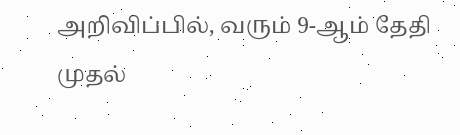அறிவிப்பில், வரும் 9-ஆம் தேதி முதல்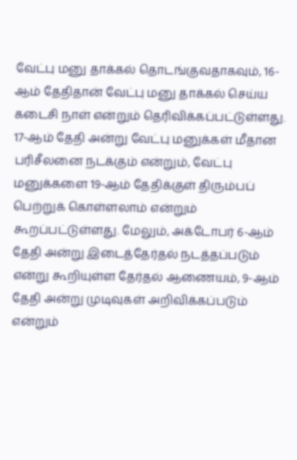வேட்பு மனு தாக்கல் தொடங்குவதாகவும், 16-ஆம் தேதிதான் வேட்பு மனு தாக்கல் செய்ய கடைசி நாள் என்றும் தெரிவிக்கப்பட்டுள்ளது. 17-ஆம் தேதி அன்று வேட்பு மனுக்கள் மீதான பரிசீலனை நடக்கும் என்றும், வேட்பு மனுக்களை 19-ஆம் தேதிக்குள் திரும்பப் பெற்றுக் கொள்ளலாம் என்றும் கூறப்பட்டுள்ளது. மேலும், அக்டோபர் 6-ஆம் தேதி அன்று இடைத்தேர்தல் நடத்தப்படும் என்று கூறியுள்ள தேர்தல் ஆணையம், 9-ஆம் தேதி அன்று முடிவுகள் அறிவிக்கப்படும் என்றும்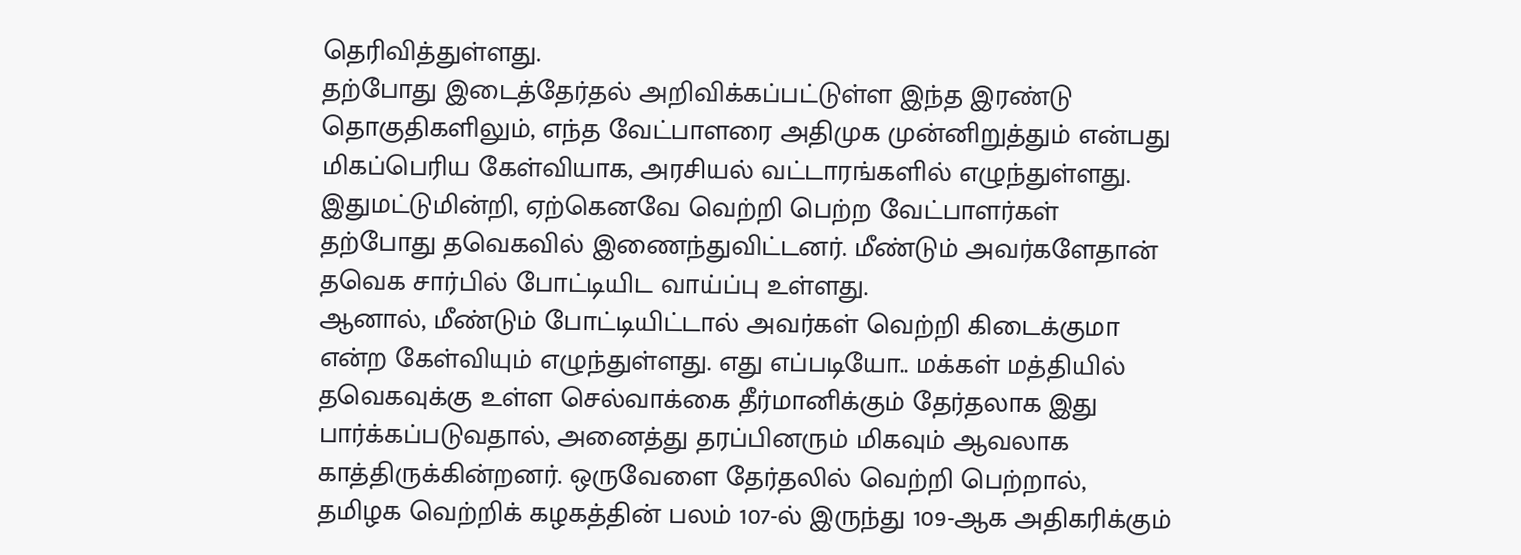தெரிவித்துள்ளது.
தற்போது இடைத்தேர்தல் அறிவிக்கப்பட்டுள்ள இந்த இரண்டு தொகுதிகளிலும், எந்த வேட்பாளரை அதிமுக முன்னிறுத்தும் என்பது மிகப்பெரிய கேள்வியாக, அரசியல் வட்டாரங்களில் எழுந்துள்ளது. இதுமட்டுமின்றி, ஏற்கெனவே வெற்றி பெற்ற வேட்பாளர்கள் தற்போது தவெகவில் இணைந்துவிட்டனர். மீண்டும் அவர்களேதான் தவெக சார்பில் போட்டியிட வாய்ப்பு உள்ளது.
ஆனால், மீண்டும் போட்டியிட்டால் அவர்கள் வெற்றி கிடைக்குமா என்ற கேள்வியும் எழுந்துள்ளது. எது எப்படியோ.. மக்கள் மத்தியில் தவெகவுக்கு உள்ள செல்வாக்கை தீர்மானிக்கும் தேர்தலாக இது பார்க்கப்படுவதால், அனைத்து தரப்பினரும் மிகவும் ஆவலாக காத்திருக்கின்றனர். ஒருவேளை தேர்தலில் வெற்றி பெற்றால், தமிழக வெற்றிக் கழகத்தின் பலம் 107-ல் இருந்து 109-ஆக அதிகரிக்கும்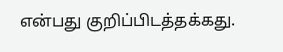என்பது குறிப்பிடத்தக்கது.